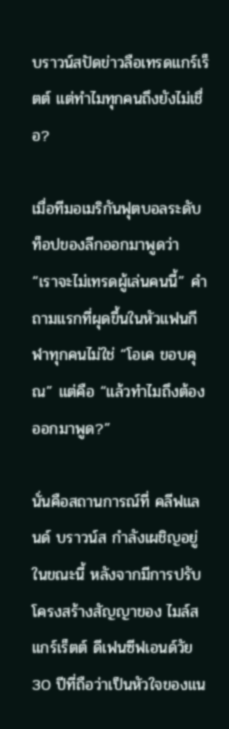บราวน์สปัดข่าวลือเทรดแกร์เร็ตต์ แต่ทำไมทุกคนถึงยังไม่เชื่อ?

เมื่อทีมอเมริกันฟุตบอลระดับท็อปของลีกออกมาพูดว่า “เราจะไม่เทรดผู้เล่นคนนี้” คำถามแรกที่ผุดขึ้นในหัวแฟนกีฬาทุกคนไม่ใช่ “โอเค ขอบคุณ” แต่คือ “แล้วทำไมถึงต้องออกมาพูด?”

นั่นคือสถานการณ์ที่ คลีฟแลนด์ บราวน์ส กำลังเผชิญอยู่ในขณะนี้ หลังจากมีการปรับโครงสร้างสัญญาของ ไมล์ส แกร์เร็ตต์ ดีเฟนซีฟเอนด์วัย 30 ปีที่ถือว่าเป็นหัวใจของแน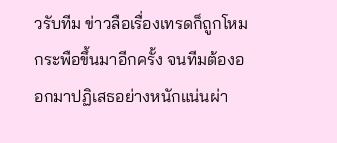วรับทีม ข่าวลือเรื่องเทรดก็ถูกโหมกระพือขึ้นมาอีกครั้ง จนทีมต้องออกมาปฏิเสธอย่างหนักแน่นผ่า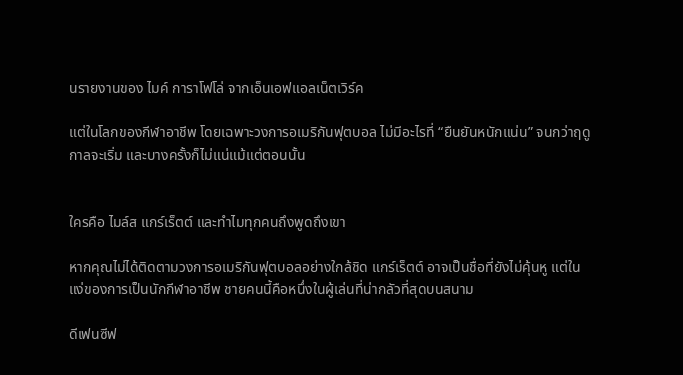นรายงานของ ไมค์ การาโฟโล่ จากเอ็นเอฟแอลเน็ตเวิร์ค

แต่ในโลกของกีฬาอาชีพ โดยเฉพาะวงการอเมริกันฟุตบอล ไม่มีอะไรที่ “ยืนยันหนักแน่น” จนกว่าฤดูกาลจะเริ่ม และบางครั้งก็ไม่แน่แม้แต่ตอนนั้น


ใครคือ ไมล์ส แกร์เร็ตต์ และทำไมทุกคนถึงพูดถึงเขา

หากคุณไม่ได้ติดตามวงการอเมริกันฟุตบอลอย่างใกล้ชิด แกร์เร็ตต์ อาจเป็นชื่อที่ยังไม่คุ้นหู แต่ในแง่ของการเป็นนักกีฬาอาชีพ ชายคนนี้คือหนึ่งในผู้เล่นที่น่ากลัวที่สุดบนสนาม

ดีเฟนซีฟ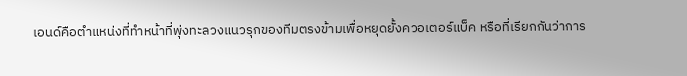เอนด์คือตำแหน่งที่ทำหน้าที่พุ่งทะลวงแนวรุกของทีมตรงข้ามเพื่อหยุดยั้งควอเตอร์แบ็ค หรือที่เรียกกันว่าการ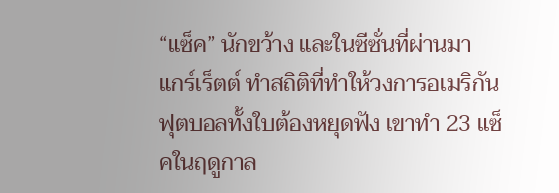“แซ็ค” นักขว้าง และในซีซั่นที่ผ่านมา แกร์เร็ตต์ ทำสถิติที่ทำให้วงการอเมริกันฟุตบอลทั้งใบต้องหยุดฟัง เขาทำ 23 แซ็คในฤดูกาล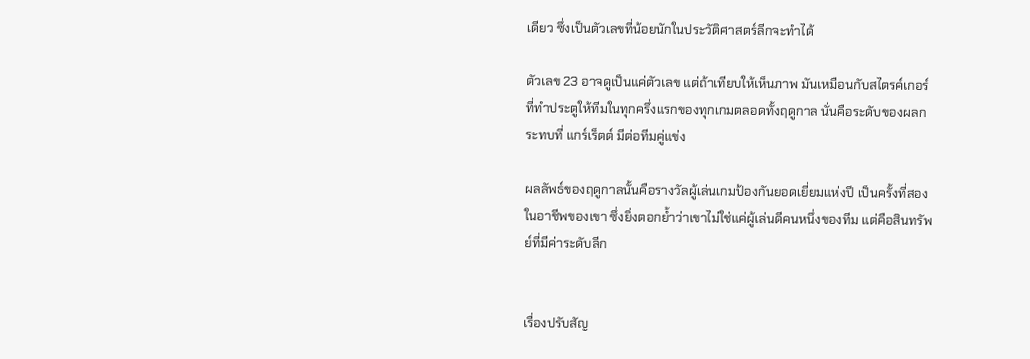เดียว ซึ่งเป็นตัวเลขที่น้อยนักในประวัติศาสตร์ลีกจะทำได้

ตัวเลข 23 อาจดูเป็นแค่ตัวเลข แต่ถ้าเทียบให้เห็นภาพ มันเหมือนกับสไตรค์เกอร์ที่ทำประตูให้ทีมในทุกครึ่งแรกของทุกเกมตลอดทั้งฤดูกาล นั่นคือระดับของผลกระทบที่ แกร์เร็ตต์ มีต่อทีมคู่แข่ง

ผลลัพธ์ของฤดูกาลนั้นคือรางวัลผู้เล่นเกมป้องกันยอดเยี่ยมแห่งปี เป็นครั้งที่สองในอาชีพของเขา ซึ่งยิ่งตอกย้ำว่าเขาไม่ใช่แค่ผู้เล่นดีคนหนึ่งของทีม แต่คือสินทรัพย์ที่มีค่าระดับลีก


เรื่องปรับสัญ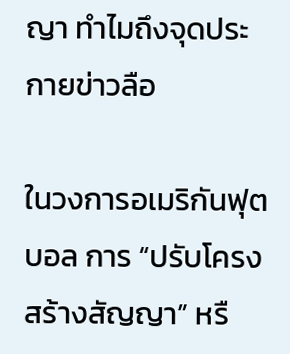ญา ทำไมถึงจุดประกายข่าวลือ

ในวงการอเมริกันฟุตบอล การ “ปรับโครงสร้างสัญญา” หรื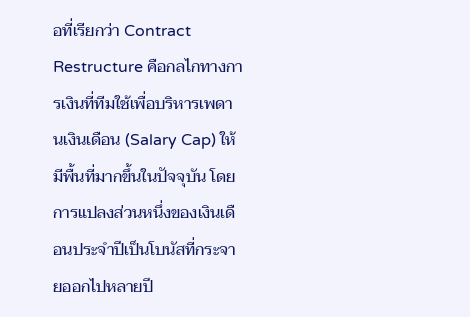อที่เรียกว่า Contract Restructure คือกลไกทางการเงินที่ทีมใช้เพื่อบริหารเพดานเงินเดือน (Salary Cap) ให้มีพื้นที่มากขึ้นในปัจจุบัน โดยการแปลงส่วนหนึ่งของเงินเดือนประจำปีเป็นโบนัสที่กระจายออกไปหลายปี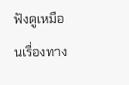ฟังดูเหมือนเรื่องทาง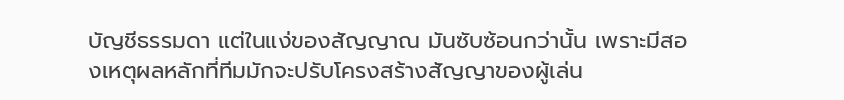บัญชีธรรมดา แต่ในแง่ของสัญญาณ มันซับซ้อนกว่านั้น เพราะมีสองเหตุผลหลักที่ทีมมักจะปรับโครงสร้างสัญญาของผู้เล่น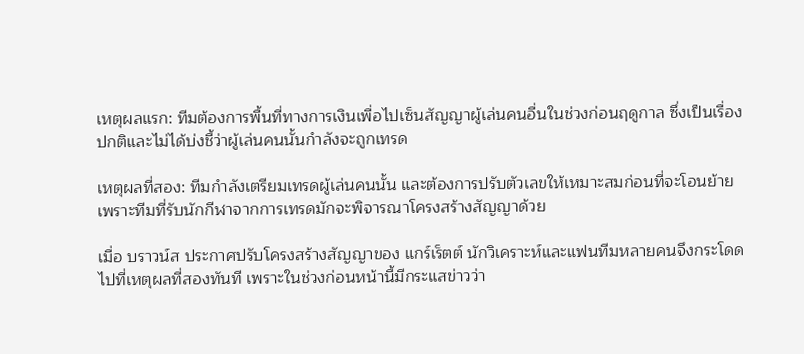เหตุผลแรก: ทีมต้องการพื้นที่ทางการเงินเพื่อไปเซ็นสัญญาผู้เล่นคนอื่นในช่วงก่อนฤดูกาล ซึ่งเป็นเรื่องปกติและไม่ได้บ่งชี้ว่าผู้เล่นคนนั้นกำลังจะถูกเทรด

เหตุผลที่สอง: ทีมกำลังเตรียมเทรดผู้เล่นคนนั้น และต้องการปรับตัวเลขให้เหมาะสมก่อนที่จะโอนย้าย เพราะทีมที่รับนักกีฬาจากการเทรดมักจะพิจารณาโครงสร้างสัญญาด้วย

เมื่อ บราวน์ส ประกาศปรับโครงสร้างสัญญาของ แกร์เร็ตต์ นักวิเคราะห์และแฟนทีมหลายคนจึงกระโดดไปที่เหตุผลที่สองทันที เพราะในช่วงก่อนหน้านี้มีกระแสข่าวว่า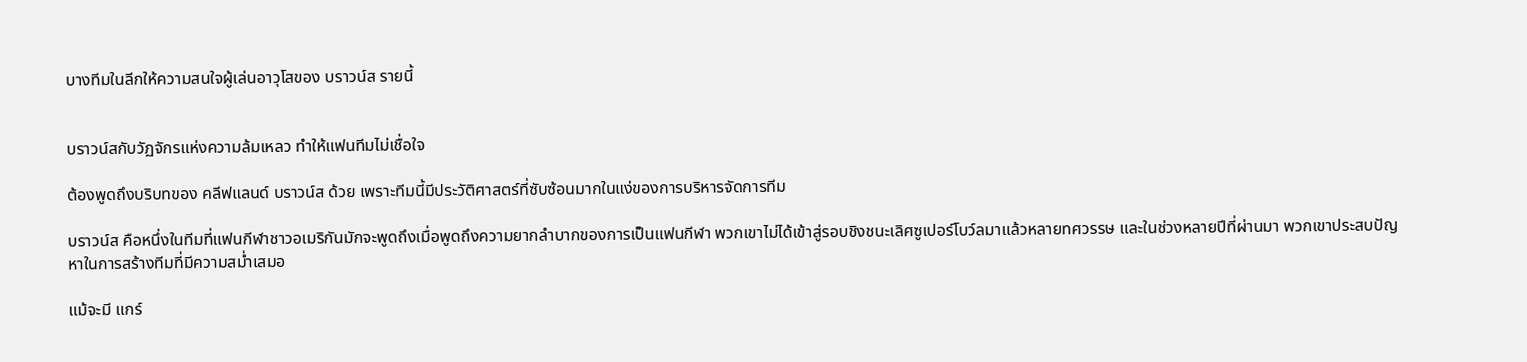บางทีมในลีกให้ความสนใจผู้เล่นอาวุโสของ บราวน์ส รายนี้


บราวน์สกับวัฏจักรแห่งความล้มเหลว ทำให้แฟนทีมไม่เชื่อใจ

ต้องพูดถึงบริบทของ คลีฟแลนด์ บราวน์ส ด้วย เพราะทีมนี้มีประวัติศาสตร์ที่ซับซ้อนมากในแง่ของการบริหารจัดการทีม

บราวน์ส คือหนึ่งในทีมที่แฟนกีฬาชาวอเมริกันมักจะพูดถึงเมื่อพูดถึงความยากลำบากของการเป็นแฟนกีฬา พวกเขาไม่ได้เข้าสู่รอบชิงชนะเลิศซูเปอร์โบว์ลมาแล้วหลายทศวรรษ และในช่วงหลายปีที่ผ่านมา พวกเขาประสบปัญหาในการสร้างทีมที่มีความสม่ำเสมอ

แม้จะมี แกร์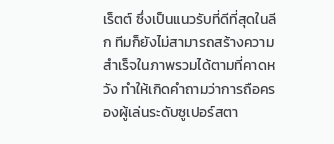เร็ตต์ ซึ่งเป็นแนวรับที่ดีที่สุดในลีก ทีมก็ยังไม่สามารถสร้างความสำเร็จในภาพรวมได้ตามที่คาดหวัง ทำให้เกิดคำถามว่าการถือครองผู้เล่นระดับซูเปอร์สตา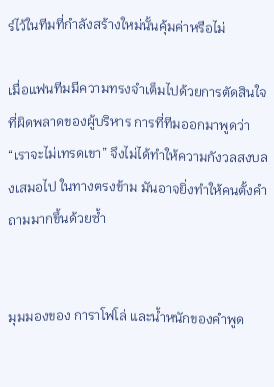ร์ไว้ในทีมที่กำลังสร้างใหม่นั้นคุ้มค่าหรือไม่

เมื่อแฟนทีมมีความทรงจำเต็มไปด้วยการตัดสินใจที่ผิดพลาดของผู้บริหาร การที่ทีมออกมาพูดว่า “เราจะไม่เทรดเขา” จึงไม่ได้ทำให้ความกังวลสงบลงเสมอไป ในทางตรงข้าม มันอาจยิ่งทำให้คนตั้งคำถามมากขึ้นด้วยซ้ำ


มุมมองของ การาโฟโล่ และน้ำหนักของคำพูด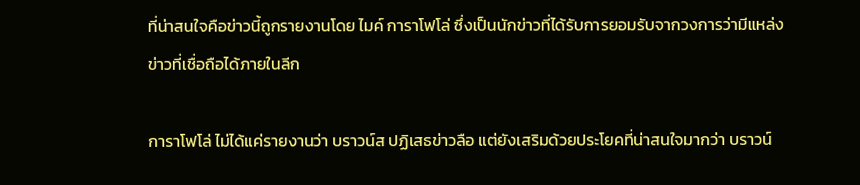ที่น่าสนใจคือข่าวนี้ถูกรายงานโดย ไมค์ การาโฟโล่ ซึ่งเป็นนักข่าวที่ได้รับการยอมรับจากวงการว่ามีแหล่งข่าวที่เชื่อถือได้ภายในลีก

การาโฟโล่ ไม่ได้แค่รายงานว่า บราวน์ส ปฏิเสธข่าวลือ แต่ยังเสริมด้วยประโยคที่น่าสนใจมากว่า บราวน์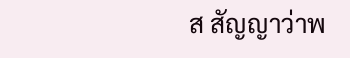ส สัญญาว่าพ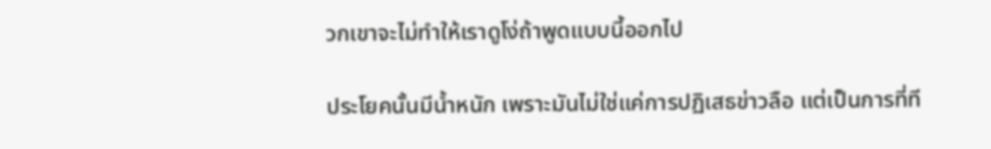วกเขาจะไม่ทำให้เราดูโง่ถ้าพูดแบบนี้ออกไป

ประโยคนั้นมีน้ำหนัก เพราะมันไม่ใช่แค่การปฏิเสธข่าวลือ แต่เป็นการที่ที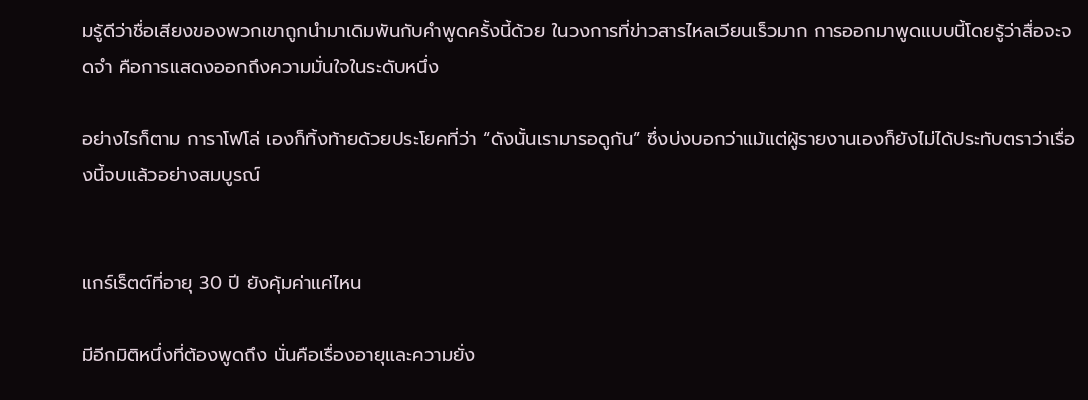มรู้ดีว่าชื่อเสียงของพวกเขาถูกนำมาเดิมพันกับคำพูดครั้งนี้ด้วย ในวงการที่ข่าวสารไหลเวียนเร็วมาก การออกมาพูดแบบนี้โดยรู้ว่าสื่อจะจดจำ คือการแสดงออกถึงความมั่นใจในระดับหนึ่ง

อย่างไรก็ตาม การาโฟโล่ เองก็ทิ้งท้ายด้วยประโยคที่ว่า “ดังนั้นเรามารอดูกัน” ซึ่งบ่งบอกว่าแม้แต่ผู้รายงานเองก็ยังไม่ได้ประทับตราว่าเรื่องนี้จบแล้วอย่างสมบูรณ์


แกร์เร็ตต์ที่อายุ 30 ปี ยังคุ้มค่าแค่ไหน

มีอีกมิติหนึ่งที่ต้องพูดถึง นั่นคือเรื่องอายุและความยั่ง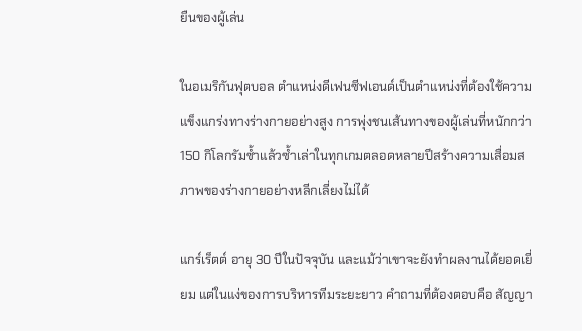ยืนของผู้เล่น

ในอเมริกันฟุตบอล ตำแหน่งดีเฟนซีฟเอนด์เป็นตำแหน่งที่ต้องใช้ความแข็งแกร่งทางร่างกายอย่างสูง การพุ่งชนเส้นทางของผู้เล่นที่หนักกว่า 150 กิโลกรัมซ้ำแล้วซ้ำเล่าในทุกเกมตลอดหลายปีสร้างความเสื่อมสภาพของร่างกายอย่างหลีกเลี่ยงไม่ได้

แกร์เร็ตต์ อายุ 30 ปีในปัจจุบัน และแม้ว่าเขาจะยังทำผลงานได้ยอดเยี่ยม แต่ในแง่ของการบริหารทีมระยะยาว คำถามที่ต้องตอบคือ สัญญา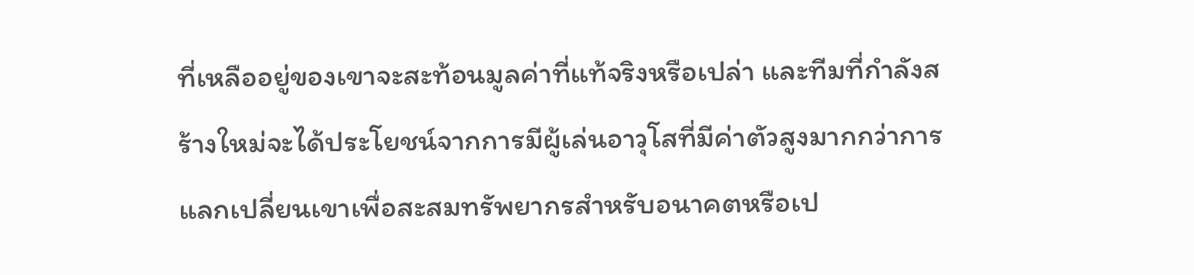ที่เหลืออยู่ของเขาจะสะท้อนมูลค่าที่แท้จริงหรือเปล่า และทีมที่กำลังสร้างใหม่จะได้ประโยชน์จากการมีผู้เล่นอาวุโสที่มีค่าตัวสูงมากกว่าการแลกเปลี่ยนเขาเพื่อสะสมทรัพยากรสำหรับอนาคตหรือเป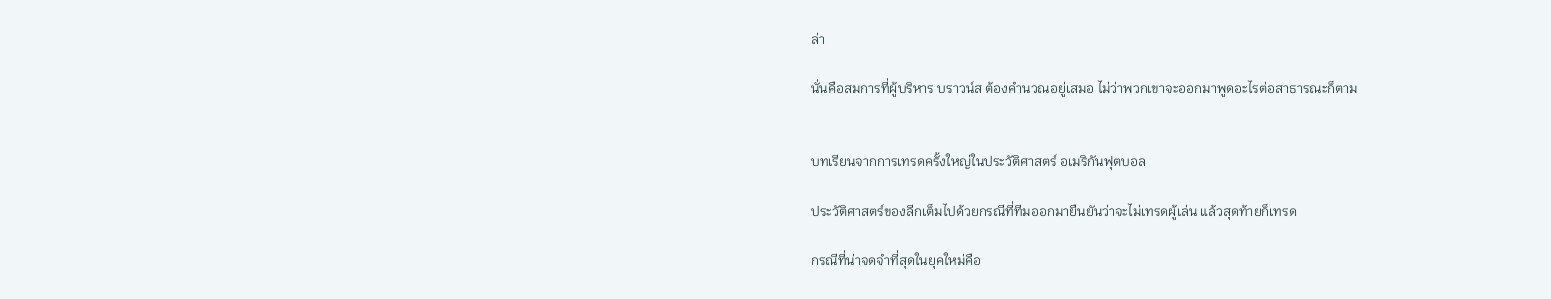ล่า

นั่นคือสมการที่ผู้บริหาร บราวน์ส ต้องคำนวณอยู่เสมอ ไม่ว่าพวกเขาจะออกมาพูดอะไรต่อสาธารณะก็ตาม


บทเรียนจากการเทรดครั้งใหญ่ในประวัติศาสตร์ อเมริกันฟุตบอล

ประวัติศาสตร์ของลีกเต็มไปด้วยกรณีที่ทีมออกมายืนยันว่าจะไม่เทรดผู้เล่น แล้วสุดท้ายก็เทรด

กรณีที่น่าจดจำที่สุดในยุคใหม่คือ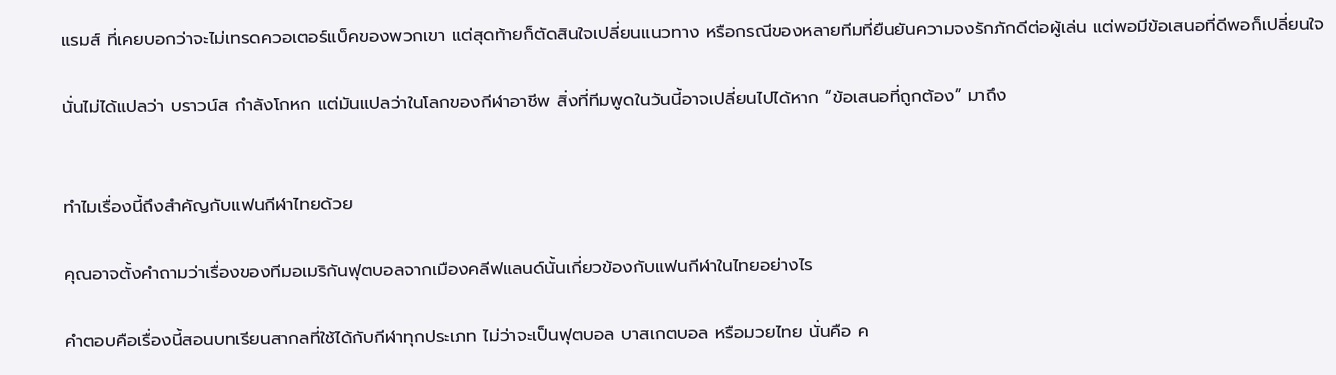แรมส์ ที่เคยบอกว่าจะไม่เทรดควอเตอร์แบ็คของพวกเขา แต่สุดท้ายก็ตัดสินใจเปลี่ยนแนวทาง หรือกรณีของหลายทีมที่ยืนยันความจงรักภักดีต่อผู้เล่น แต่พอมีข้อเสนอที่ดีพอก็เปลี่ยนใจ

นั่นไม่ได้แปลว่า บราวน์ส กำลังโกหก แต่มันแปลว่าในโลกของกีฬาอาชีพ สิ่งที่ทีมพูดในวันนี้อาจเปลี่ยนไปได้หาก “ข้อเสนอที่ถูกต้อง” มาถึง


ทำไมเรื่องนี้ถึงสำคัญกับแฟนกีฬาไทยด้วย

คุณอาจตั้งคำถามว่าเรื่องของทีมอเมริกันฟุตบอลจากเมืองคลีฟแลนด์นั้นเกี่ยวข้องกับแฟนกีฬาในไทยอย่างไร

คำตอบคือเรื่องนี้สอนบทเรียนสากลที่ใช้ได้กับกีฬาทุกประเภท ไม่ว่าจะเป็นฟุตบอล บาสเกตบอล หรือมวยไทย นั่นคือ ค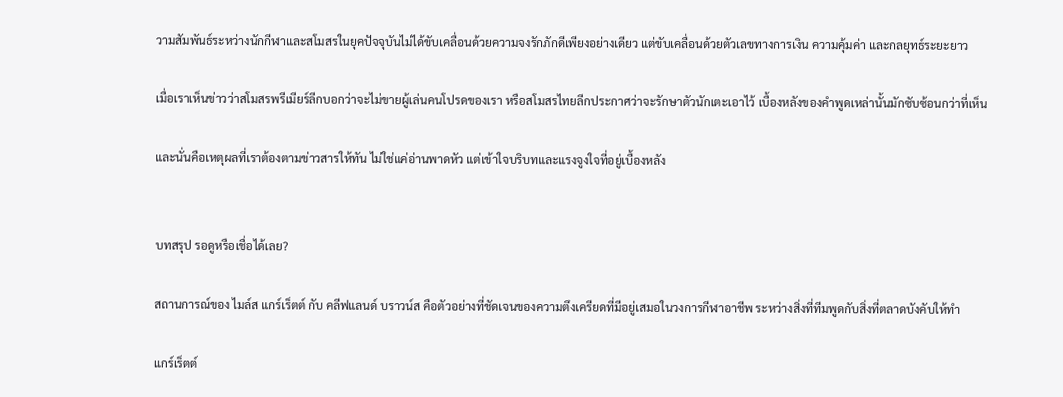วามสัมพันธ์ระหว่างนักกีฬาและสโมสรในยุคปัจจุบันไม่ได้ขับเคลื่อนด้วยความจงรักภักดีเพียงอย่างเดียว แต่ขับเคลื่อนด้วยตัวเลขทางการเงิน ความคุ้มค่า และกลยุทธ์ระยะยาว

เมื่อเราเห็นข่าวว่าสโมสรพรีเมียร์ลีกบอกว่าจะไม่ขายผู้เล่นคนโปรดของเรา หรือสโมสรไทยลีกประกาศว่าจะรักษาตัวนักเตะเอาไว้ เบื้องหลังของคำพูดเหล่านั้นมักซับซ้อนกว่าที่เห็น

และนั่นคือเหตุผลที่เราต้องตามข่าวสารให้ทัน ไม่ใช่แค่อ่านพาดหัว แต่เข้าใจบริบทและแรงจูงใจที่อยู่เบื้องหลัง


บทสรุป รอดูหรือเชื่อได้เลย?

สถานการณ์ของ ไมล์ส แกร์เร็ตต์ กับ คลีฟแลนด์ บราวน์ส คือตัวอย่างที่ชัดเจนของความตึงเครียดที่มีอยู่เสมอในวงการกีฬาอาชีพ ระหว่างสิ่งที่ทีมพูดกับสิ่งที่ตลาดบังคับให้ทำ

แกร์เร็ตต์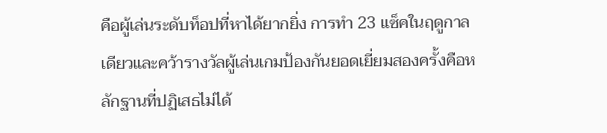คือผู้เล่นระดับท็อปที่หาได้ยากยิ่ง การทำ 23 แซ็คในฤดูกาลเดียวและคว้ารางวัลผู้เล่นเกมป้องกันยอดเยี่ยมสองครั้งคือหลักฐานที่ปฏิเสธไม่ได้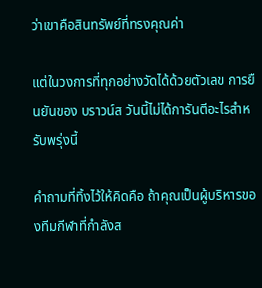ว่าเขาคือสินทรัพย์ที่ทรงคุณค่า

แต่ในวงการที่ทุกอย่างวัดได้ด้วยตัวเลข การยืนยันของ บราวน์ส วันนี้ไม่ได้การันตีอะไรสำหรับพรุ่งนี้

คำถามที่ทิ้งไว้ให้คิดคือ ถ้าคุณเป็นผู้บริหารของทีมกีฬาที่กำลังส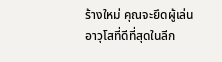ร้างใหม่ คุณจะยึดผู้เล่นอาวุโสที่ดีที่สุดในลีก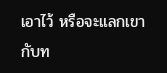เอาไว้ หรือจะแลกเขากับท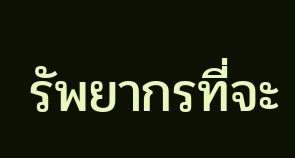รัพยากรที่จะ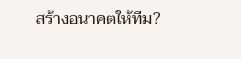สร้างอนาคตให้ทีม?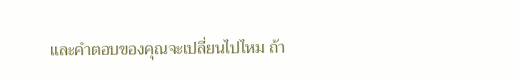และคำตอบของคุณจะเปลี่ยนไปไหม ถ้า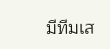มีทีมเส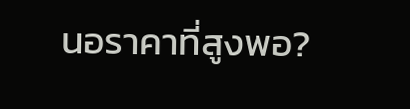นอราคาที่สูงพอ?